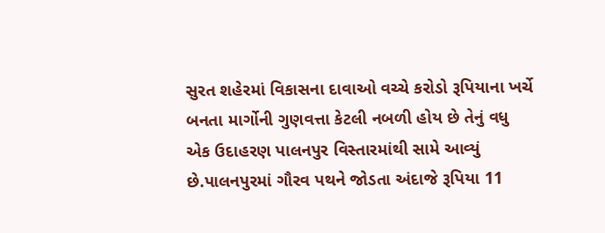સુરત શહેરમાં વિકાસના દાવાઓ વચ્ચે કરોડો રૂપિયાના ખર્ચે બનતા માર્ગોની ગુણવત્તા કેટલી નબળી હોય છે તેનું વધુ એક ઉદાહરણ પાલનપુર વિસ્તારમાંથી સામે આવ્યું છે.પાલનપુરમાં ગૌરવ પથને જોડતા અંદાજે રૂપિયા 11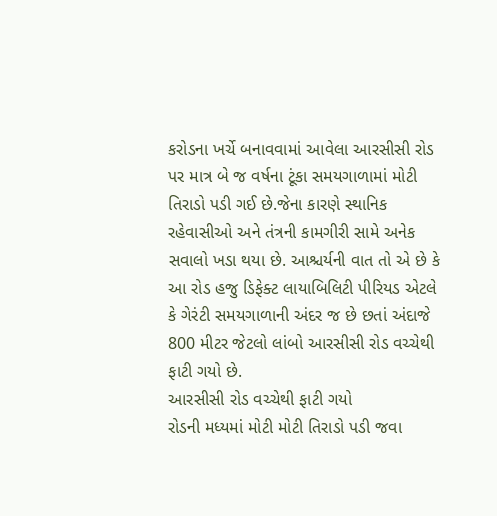કરોડના ખર્ચે બનાવવામાં આવેલા આરસીસી રોડ પર માત્ર બે જ વર્ષના ટૂંકા સમયગાળામાં મોટી તિરાડો પડી ગઈ છે.જેના કારણે સ્થાનિક રહેવાસીઓ અને તંત્રની કામગીરી સામે અનેક સવાલો ખડા થયા છે. આશ્ચર્યની વાત તો એ છે કે આ રોડ હજુ ડિફેક્ટ લાયાબિલિટી પીરિયડ એટલે કે ગેરંટી સમયગાળાની અંદર જ છે છતાં અંદાજે 800 મીટર જેટલો લાંબો આરસીસી રોડ વચ્ચેથી ફાટી ગયો છે.
આરસીસી રોડ વચ્ચેથી ફાટી ગયો
રોડની મધ્યમાં મોટી મોટી તિરાડો પડી જવા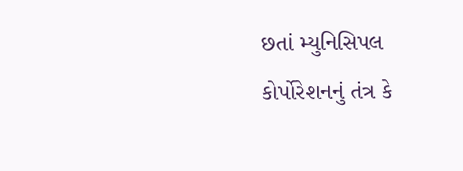છતાં મ્યુનિસિપલ કોર્પોરેશનનું તંત્ર કે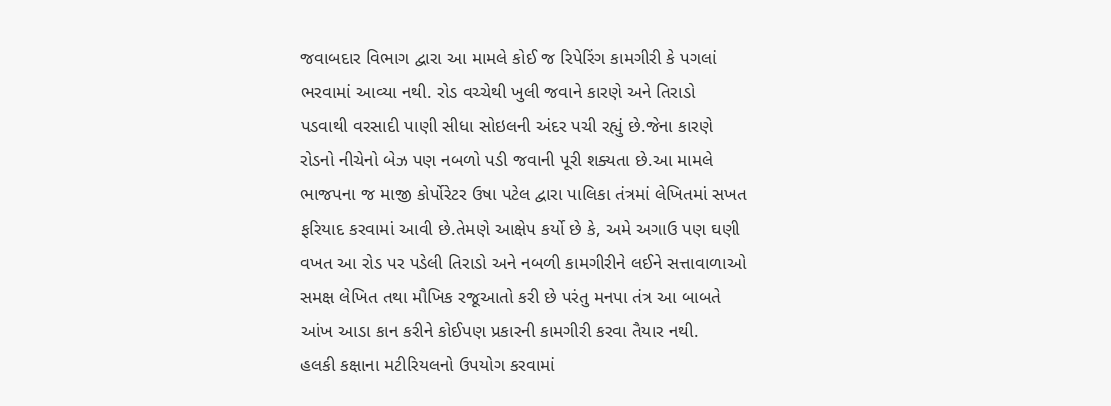જવાબદાર વિભાગ દ્વારા આ મામલે કોઈ જ રિપેરિંગ કામગીરી કે પગલાં ભરવામાં આવ્યા નથી. રોડ વચ્ચેથી ખુલી જવાને કારણે અને તિરાડો પડવાથી વરસાદી પાણી સીધા સોઇલની અંદર પચી રહ્યું છે.જેના કારણે રોડનો નીચેનો બેઝ પણ નબળો પડી જવાની પૂરી શક્યતા છે.આ મામલે ભાજપના જ માજી કોર્પોરેટર ઉષા પટેલ દ્વારા પાલિકા તંત્રમાં લેખિતમાં સખત ફરિયાદ કરવામાં આવી છે.તેમણે આક્ષેપ કર્યો છે કે, અમે અગાઉ પણ ઘણી વખત આ રોડ પર પડેલી તિરાડો અને નબળી કામગીરીને લઈને સત્તાવાળાઓ સમક્ષ લેખિત તથા મૌખિક રજૂઆતો કરી છે પરંતુ મનપા તંત્ર આ બાબતે આંખ આડા કાન કરીને કોઈપણ પ્રકારની કામગીરી કરવા તૈયાર નથી.
હલકી કક્ષાના મટીરિયલનો ઉપયોગ કરવામાં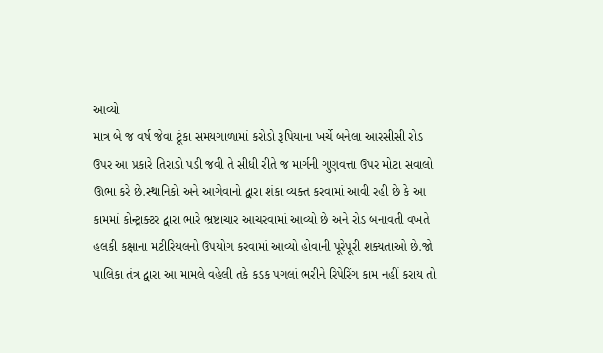આવ્યો
માત્ર બે જ વર્ષ જેવા ટૂંકા સમયગાળામાં કરોડો રૂપિયાના ખર્ચે બનેલા આરસીસી રોડ ઉપર આ પ્રકારે તિરાડો પડી જવી તે સીધી રીતે જ માર્ગની ગુણવત્તા ઉપર મોટા સવાલો ઊભા કરે છે.સ્થાનિકો અને આગેવાનો દ્વારા શંકા વ્યક્ત કરવામાં આવી રહી છે કે આ કામમાં કોન્ટ્રાક્ટર દ્વારા ભારે ભ્રષ્ટાચાર આચરવામાં આવ્યો છે અને રોડ બનાવતી વખતે હલકી કક્ષાના મટીરિયલનો ઉપયોગ કરવામાં આવ્યો હોવાની પૂરેપૂરી શક્યતાઓ છે.જો પાલિકા તંત્ર દ્વારા આ મામલે વહેલી તકે કડક પગલાં ભરીને રિપેરિંગ કામ નહીં કરાય તો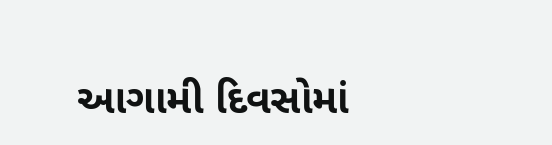આગામી દિવસોમાં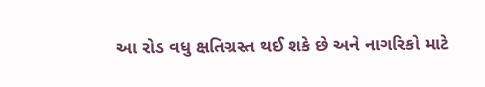આ રોડ વધુ ક્ષતિગ્રસ્ત થઈ શકે છે અને નાગરિકો માટે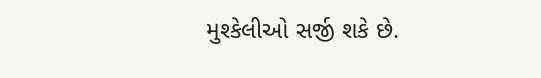મુશ્કેલીઓ સર્જી શકે છે.